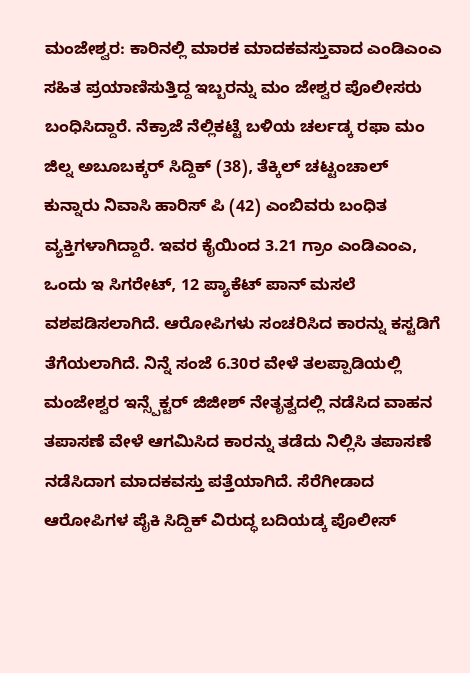ಮಂಜೇಶ್ವರ: ಕಾರಿನಲ್ಲಿ ಮಾರಕ ಮಾದಕವಸ್ತುವಾದ ಎಂಡಿಎಂಎ ಸಹಿತ ಪ್ರಯಾಣಿಸುತ್ತಿದ್ದ ಇಬ್ಬರನ್ನು ಮಂ ಜೇಶ್ವರ ಪೊಲೀಸರು ಬಂಧಿಸಿದ್ದಾರೆ. ನೆಕ್ರಾಜೆ ನೆಲ್ಲಿಕಟ್ಟೆ ಬಳಿಯ ಚರ್ಲಡ್ಕ ರಫಾ ಮಂ ಜಿಲ್ನ ಅಬೂಬಕ್ಕರ್ ಸಿದ್ದಿಕ್ (38), ತೆಕ್ಕಿಲ್ ಚಟ್ಟಂಚಾಲ್ ಕುನ್ನಾರು ನಿವಾಸಿ ಹಾರಿಸ್ ಪಿ (42) ಎಂಬಿವರು ಬಂಧಿತ ವ್ಯಕ್ತಿಗಳಾಗಿದ್ದಾರೆ. ಇವರ ಕೈಯಿಂದ 3.21 ಗ್ರಾಂ ಎಂಡಿಎಂಎ, ಒಂದು ಇ ಸಿಗರೇಟ್, 12 ಪ್ಯಾಕೆಟ್ ಪಾನ್ ಮಸಲೆ ವಶಪಡಿಸಲಾಗಿದೆ. ಆರೋಪಿಗಳು ಸಂಚರಿಸಿದ ಕಾರನ್ನು ಕಸ್ಟಡಿಗೆ ತೆಗೆಯಲಾಗಿದೆ. ನಿನ್ನೆ ಸಂಜೆ 6.30ರ ವೇಳೆ ತಲಪ್ಪಾಡಿಯಲ್ಲಿ ಮಂಜೇಶ್ವರ ಇನ್ಸ್ಪೆಕ್ಟರ್ ಜಿಜೀಶ್ ನೇತೃತ್ವದಲ್ಲಿ ನಡೆಸಿದ ವಾಹನ ತಪಾಸಣೆ ವೇಳೆ ಆಗಮಿಸಿದ ಕಾರನ್ನು ತಡೆದು ನಿಲ್ಲಿಸಿ ತಪಾಸಣೆ ನಡೆಸಿದಾಗ ಮಾದಕವಸ್ತು ಪತ್ತೆಯಾಗಿದೆ. ಸೆರೆಗೀಡಾದ ಆರೋಪಿಗಳ ಪೈಕಿ ಸಿದ್ದಿಕ್ ವಿರುದ್ಧ ಬದಿಯಡ್ಕ ಪೊಲೀಸ್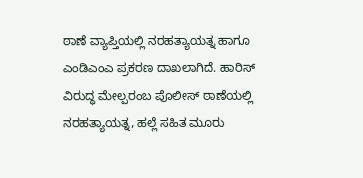ಠಾಣೆ ವ್ಯಾಪ್ತಿಯಲ್ಲಿ ನರಹತ್ಯಾಯತ್ನ ಹಾಗೂ ಎಂಡಿಎಂಎ ಪ್ರಕರಣ ದಾಖಲಾಗಿದೆ. ಹಾರಿಸ್ ವಿರುದ್ಧ ಮೇಲ್ಪರಂಬ ಪೊಲೀಸ್ ಠಾಣೆಯಲ್ಲಿ ನರಹತ್ಯಾಯತ್ನ, ಹಲ್ಲೆ ಸಹಿತ ಮೂರು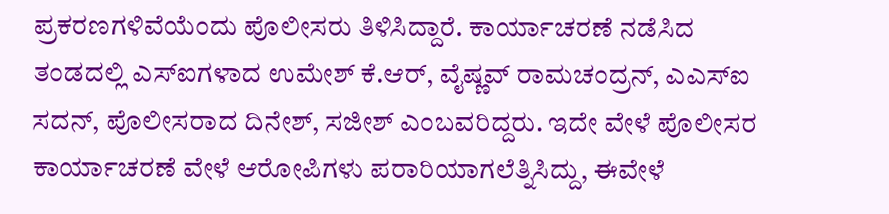ಪ್ರಕರಣಗಳಿವೆಯೆಂದು ಪೊಲೀಸರು ತಿಳಿಸಿದ್ದಾರೆ. ಕಾರ್ಯಾಚರಣೆ ನಡೆಸಿದ ತಂಡದಲ್ಲಿ ಎಸ್ಐಗಳಾದ ಉಮೇಶ್ ಕೆ.ಆರ್, ವೈಷ್ಣವ್ ರಾಮಚಂದ್ರನ್, ಎಎಸ್ಐ ಸದನ್, ಪೊಲೀಸರಾದ ದಿನೇಶ್, ಸಜೀಶ್ ಎಂಬವರಿದ್ದರು. ಇದೇ ವೇಳೆ ಪೊಲೀಸರ ಕಾರ್ಯಾಚರಣೆ ವೇಳೆ ಆರೋಪಿಗಳು ಪರಾರಿಯಾಗಲೆತ್ನಿಸಿದ್ದು, ಈವೇಳೆ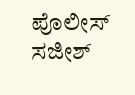ಪೊಲೀಸ್ ಸಜೀಶ್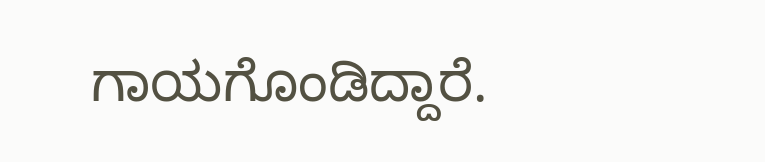ಗಾಯಗೊಂಡಿದ್ದಾರೆ.